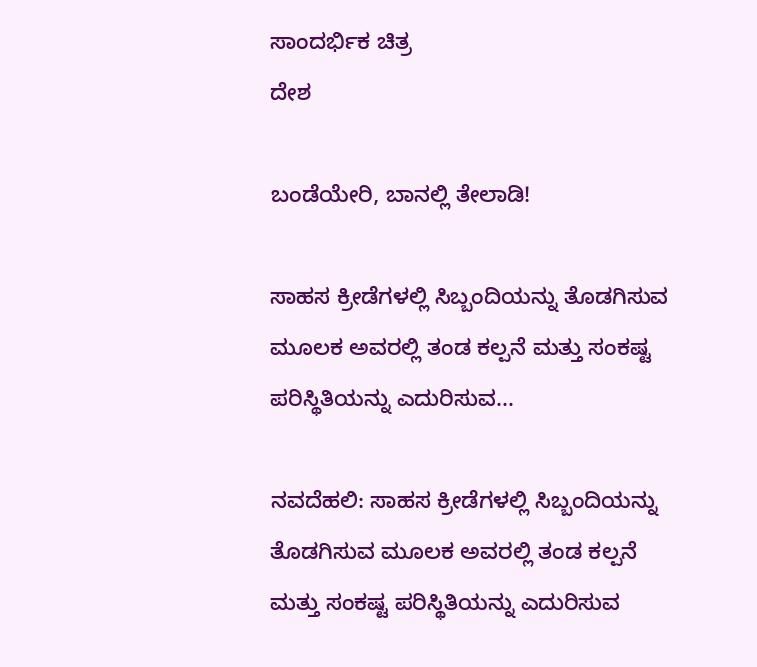ಸಾಂದರ್ಭಿಕ ಚಿತ್ರ
ದೇಶ

ಬಂಡೆಯೇರಿ, ಬಾನಲ್ಲಿ ತೇಲಾಡಿ!

ಸಾಹಸ ಕ್ರೀಡೆಗಳಲ್ಲಿ ಸಿಬ್ಬಂದಿಯನ್ನು ತೊಡಗಿಸುವ ಮೂಲಕ ಅವರಲ್ಲಿ ತಂಡ ಕಲ್ಪನೆ ಮತ್ತು ಸಂಕಷ್ಟ ಪರಿಸ್ಥಿತಿಯನ್ನು ಎದುರಿಸುವ...

ನವದೆಹಲಿ: ಸಾಹಸ ಕ್ರೀಡೆಗಳಲ್ಲಿ ಸಿಬ್ಬಂದಿಯನ್ನು ತೊಡಗಿಸುವ ಮೂಲಕ ಅವರಲ್ಲಿ ತಂಡ ಕಲ್ಪನೆ ಮತ್ತು ಸಂಕಷ್ಟ ಪರಿಸ್ಥಿತಿಯನ್ನು ಎದುರಿಸುವ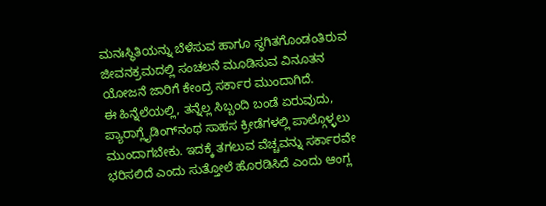ಮನಃಸ್ಥಿತಿಯನ್ನು ಬೆಳೆಸುವ ಹಾಗೂ ಸ್ಥಗಿತಗೊಂಡಂತಿರುವ ಜೀವನಕ್ರಮದಲ್ಲಿ ಸಂಚಲನೆ ಮೂಡಿಸುವ ವಿನೂತನ ಯೋಜನೆ ಜಾರಿಗೆ ಕೇಂದ್ರ ಸರ್ಕಾರ ಮುಂದಾಗಿದೆ.
ಈ ಹಿನ್ನೆಲೆಯಲ್ಲಿ, ತನ್ನೆಲ್ಲ ಸಿಬ್ಬಂದಿ ಬಂಡೆ ಏರುವುದು, ಪ್ಯಾರಾಗ್ಲೈಡಿಂಗ್‍ನಂಥ ಸಾಹಸ ಕ್ರೀಡೆಗಳಲ್ಲಿ ಪಾಲ್ಗೊಳ್ಳಲು ಮುಂದಾಗಬೇಕು. ಇದಕ್ಕೆ ತಗಲುವ ವೆಚ್ಚವನ್ನು ಸರ್ಕಾರವೇ ಭರಿಸಲಿದೆ ಎಂದು ಸುತ್ತೋಲೆ ಹೊರಡಿಸಿದೆ ಎಂದು ಆಂಗ್ಲ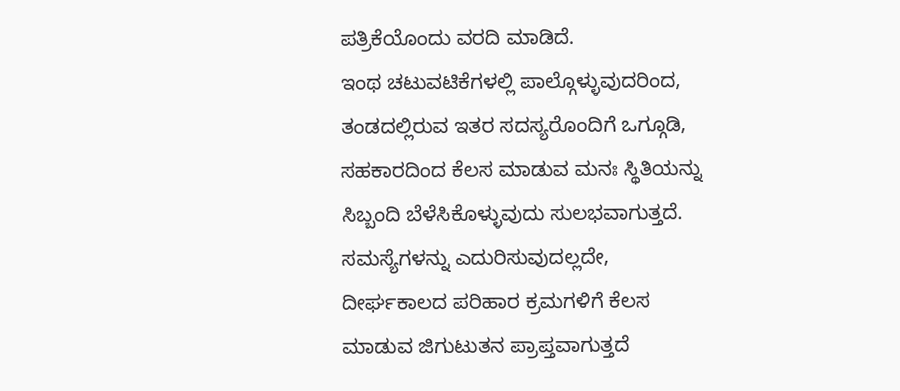ಪತ್ರಿಕೆಯೊಂದು ವರದಿ ಮಾಡಿದೆ.
ಇಂಥ ಚಟುವಟಿಕೆಗಳಲ್ಲಿ ಪಾಲ್ಗೊಳ್ಳುವುದರಿಂದ, ತಂಡದಲ್ಲಿರುವ ಇತರ ಸದಸ್ಯರೊಂದಿಗೆ ಒಗ್ಗೂಡಿ, ಸಹಕಾರದಿಂದ ಕೆಲಸ ಮಾಡುವ ಮನಃ ಸ್ಥಿತಿಯನ್ನು ಸಿಬ್ಬಂದಿ ಬೆಳೆಸಿಕೊಳ್ಳುವುದು ಸುಲಭವಾಗುತ್ತದೆ. ಸಮಸ್ಯೆಗಳನ್ನು ಎದುರಿಸುವುದಲ್ಲದೇ, ದೀರ್ಘಕಾಲದ ಪರಿಹಾರ ಕ್ರಮಗಳಿಗೆ ಕೆಲಸ ಮಾಡುವ ಜಿಗುಟುತನ ಪ್ರಾಪ್ತವಾಗುತ್ತದೆ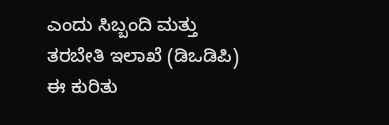ಎಂದು ಸಿಬ್ಬಂದಿ ಮತ್ತು ತರಬೇತಿ ಇಲಾಖೆ (ಡಿಒಡಿಪಿ) ಈ ಕುರಿತು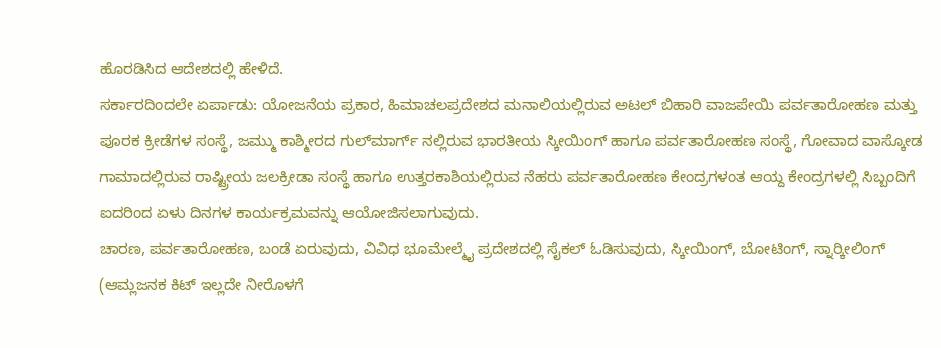ಹೊರಡಿಸಿದ ಆದೇಶದಲ್ಲಿ ಹೇಳಿದೆ.
ಸರ್ಕಾರದಿಂದಲೇ ಏರ್ಪಾಡು: ಯೋಜನೆಯ ಪ್ರಕಾರ, ಹಿಮಾಚಲಪ್ರದೇಶದ ಮನಾಲಿಯಲ್ಲಿರುವ ಅಟಲ್ ಬಿಹಾರಿ ವಾಜಪೇಯಿ ಪರ್ವತಾರೋಹಣ ಮತ್ತು ಪೂರಕ ಕ್ರೀಡೆಗಳ ಸಂಸ್ಥೆ, ಜಮ್ಮು ಕಾಶ್ಮೀರದ ಗುಲ್‍ಮಾರ್ಗ್ ನಲ್ಲಿರುವ ಭಾರತೀಯ ಸ್ಕೀಯಿಂಗ್ ಹಾಗೂ ಪರ್ವತಾರೋಹಣ ಸಂಸ್ಥೆ, ಗೋವಾದ ವಾಸ್ಕೋಡ ಗಾಮಾದಲ್ಲಿರುವ ರಾಷ್ಟ್ರೀಯ ಜಲಕ್ರೀಡಾ ಸಂಸ್ಥೆ ಹಾಗೂ ಉತ್ತರಕಾಶಿಯಲ್ಲಿರುವ ನೆಹರು ಪರ್ವತಾರೋಹಣ ಕೇಂದ್ರಗಳಂತ ಆಯ್ದ ಕೇಂದ್ರಗಳಲ್ಲಿ ಸಿಬ್ಬಂದಿಗೆ ಐದರಿಂದ ಏಳು ದಿನಗಳ ಕಾರ್ಯಕ್ರಮವನ್ನು ಆಯೋಜಿಸಲಾಗುವುದು.
ಚಾರಣ, ಪರ್ವತಾರೋಹಣ, ಬಂಡೆ ಏರುವುದು, ವಿವಿಧ ಭೂಮೇಲ್ಮೈ ಪ್ರದೇಶದಲ್ಲಿ ಸೈಕಲ್ ಓಡಿಸುವುದು, ಸ್ಕೀಯಿಂಗ್, ಬೋಟಿಂಗ್, ಸ್ನಾರ್‍ಕೀಲಿಂಗ್ (ಆಮ್ಲಜನಕ ಕಿಟ್ ಇಲ್ಲದೇ ನೀರೊಳಗೆ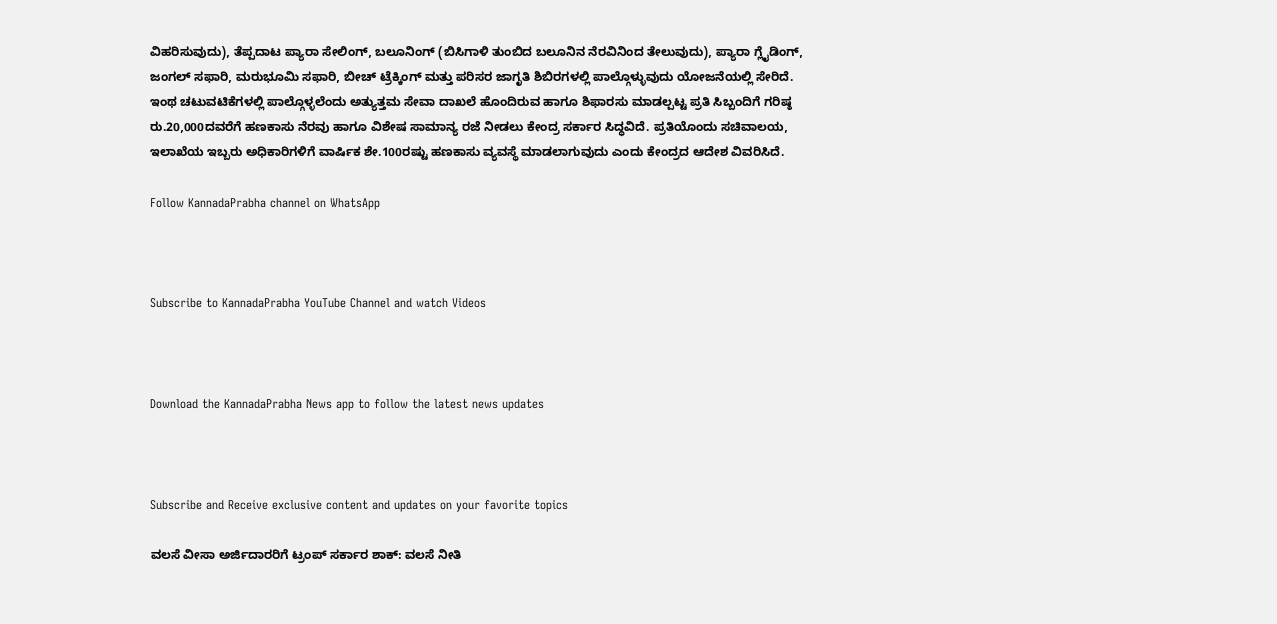ವಿಹರಿಸುವುದು), ತೆಪ್ಪದಾಟ ಪ್ಯಾರಾ ಸೇಲಿಂಗ್, ಬಲೂನಿಂಗ್ (ಬಿಸಿಗಾಳಿ ತುಂಬಿದ ಬಲೂನಿನ ನೆರವಿನಿಂದ ತೇಲುವುದು), ಪ್ಯಾರಾ ಗ್ಲೈಡಿಂಗ್, ಜಂಗಲ್ ಸಫಾರಿ, ಮರುಭೂಮಿ ಸಫಾರಿ, ಬೀಚ್ ಟ್ರೆಕ್ಕಿಂಗ್ ಮತ್ತು ಪರಿಸರ ಜಾಗೃತಿ ಶಿಬಿರಗಳಲ್ಲಿ ಪಾಲ್ಗೊಳ್ಳುವುದು ಯೋಜನೆಯಲ್ಲಿ ಸೇರಿದೆ.
ಇಂಥ ಚಟುವಟಿಕೆಗಳಲ್ಲಿ ಪಾಲ್ಗೊಳ್ಳಲೆಂದು ಅತ್ಯುತ್ತಮ ಸೇವಾ ದಾಖಲೆ ಹೊಂದಿರುವ ಹಾಗೂ ಶಿಫಾರಸು ಮಾಡಲ್ಪಟ್ಟ ಪ್ರತಿ ಸಿಬ್ಬಂದಿಗೆ ಗರಿಷ್ಠ ರು.20,000ದವರೆಗೆ ಹಣಕಾಸು ನೆರವು ಹಾಗೂ ವಿಶೇಷ ಸಾಮಾನ್ಯ ರಜೆ ನೀಡಲು ಕೇಂದ್ರ ಸರ್ಕಾರ ಸಿದ್ಧವಿದೆ. ಪ್ರತಿಯೊಂದು ಸಚಿವಾಲಯ, ಇಲಾಖೆಯ ಇಬ್ಬರು ಅಧಿಕಾರಿಗಳಿಗೆ ವಾರ್ಷಿಕ ಶೇ.100ರಷ್ಟು ಹಣಕಾಸು ವ್ಯವಸ್ಥೆ ಮಾಡಲಾಗುವುದು ಎಂದು ಕೇಂದ್ರದ ಆದೇಶ ವಿವರಿಸಿದೆ.

Follow KannadaPrabha channel on WhatsApp



Subscribe to KannadaPrabha YouTube Channel and watch Videos



Download the KannadaPrabha News app to follow the latest news updates



Subscribe and Receive exclusive content and updates on your favorite topics

ವಲಸೆ ವೀಸಾ ಅರ್ಜಿದಾರರಿಗೆ ಟ್ರಂಪ್‌ ಸರ್ಕಾರ ಶಾಕ್‌: ವಲಸೆ ನೀತಿ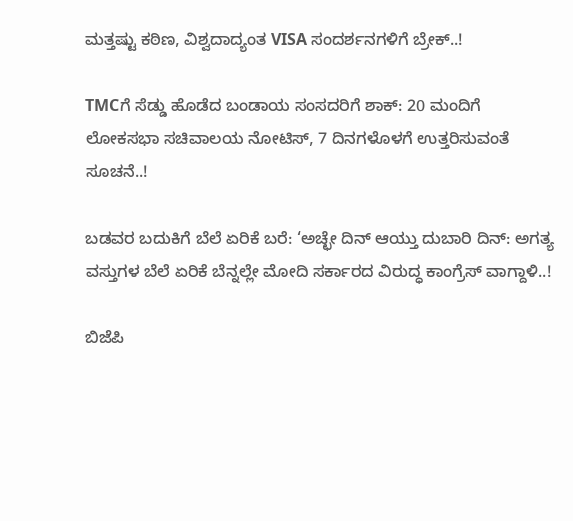ಮತ್ತಷ್ಟು ಕಠಿಣ, ವಿಶ್ವದಾದ್ಯಂತ VISA ಸಂದರ್ಶನಗಳಿಗೆ ಬ್ರೇಕ್‌..!

TMCಗೆ ಸೆಡ್ಡು ಹೊಡೆದ ಬಂಡಾಯ ಸಂಸದರಿಗೆ ಶಾಕ್‌: 20 ಮಂದಿಗೆ ಲೋಕಸಭಾ ಸಚಿವಾಲಯ ನೋಟಿಸ್‌, 7 ದಿನಗಳೊಳಗೆ ಉತ್ತರಿಸುವಂತೆ ಸೂಚನೆ..!

ಬಡವರ ಬದುಕಿಗೆ ಬೆಲೆ ಏರಿಕೆ ಬರೆ: ‘ಅಚ್ಛೇ ದಿನ್ ಆಯ್ತು ದುಬಾರಿ ದಿನ್: ಅಗತ್ಯ ವಸ್ತುಗಳ ಬೆಲೆ ಏರಿಕೆ ಬೆನ್ನಲ್ಲೇ ಮೋದಿ ಸರ್ಕಾರದ ವಿರುದ್ಧ ಕಾಂಗ್ರೆಸ್ ವಾಗ್ದಾಳಿ..!

ಬಿಜೆಪಿ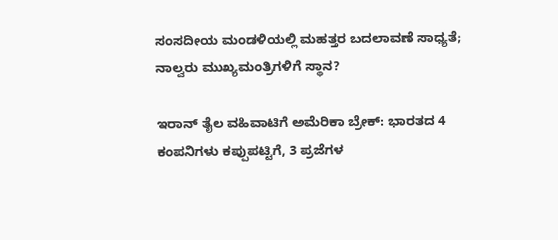ಸಂಸದೀಯ ಮಂಡಳಿಯಲ್ಲಿ ಮಹತ್ತರ ಬದಲಾವಣೆ ಸಾಧ್ಯತೆ; ನಾಲ್ವರು ಮುಖ್ಯಮಂತ್ರಿಗಳಿಗೆ ಸ್ಥಾನ?

ಇರಾನ್‌ ತೈಲ ವಹಿವಾಟಿಗೆ ಅಮೆರಿಕಾ ಬ್ರೇಕ್: ಭಾರತದ 4 ಕಂಪನಿಗಳು ಕಪ್ಪುಪಟ್ಟಿಗೆ, 3 ಪ್ರಜೆಗಳ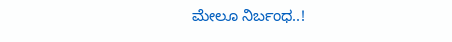ಮೇಲೂ ನಿರ್ಬಂಧ..!